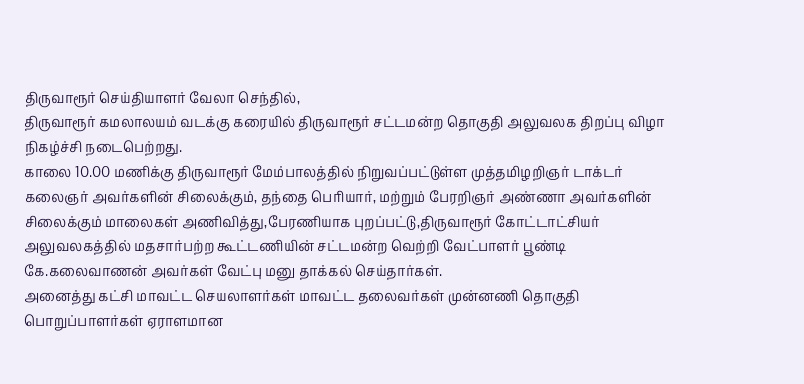திருவாரூர் செய்தியாளர் வேலா செந்தில்,
திருவாரூர் கமலாலயம் வடக்கு கரையில் திருவாரூர் சட்டமன்ற தொகுதி அலுவலக திறப்பு விழா நிகழ்ச்சி நடைபெற்றது.
காலை 10.00 மணிக்கு திருவாரூர் மேம்பாலத்தில் நிறுவப்பட்டுள்ள முத்தமிழறிஞர் டாக்டர் கலைஞர் அவர்களின் சிலைக்கும், தந்தை பெரியார், மற்றும் பேரறிஞர் அண்ணா அவர்களின் சிலைக்கும் மாலைகள் அணிவித்து,பேரணியாக புறப்பட்டு,திருவாரூர் கோட்டாட்சியர் அலுவலகத்தில் மதசார்பற்ற கூட்டணியின் சட்டமன்ற வெற்றி வேட்பாளர் பூண்டி கே.கலைவாணன் அவர்கள் வேட்பு மனு தாக்கல் செய்தார்கள்.
அனைத்து கட்சி மாவட்ட செயலாளர்கள் மாவட்ட தலைவர்கள் முன்னணி தொகுதி பொறுப்பாளர்கள் ஏராளமான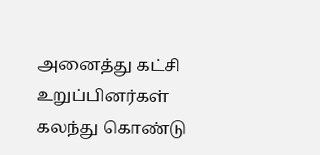அனைத்து கட்சி உறுப்பினர்கள் கலந்து கொண்டு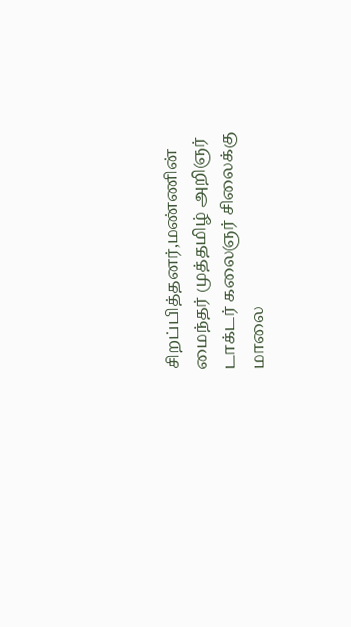சிறப்பித்தனர்,மண்ணின் மைந்தர் முத்தமிழ் அறிஞர் டாக்டர் கலைஞர் சிலைக்கு மாலை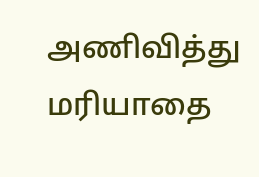அணிவித்து மரியாதை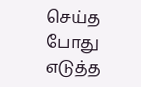செய்த போது எடுத்த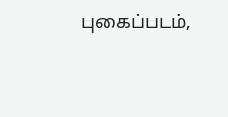புகைப்படம்,